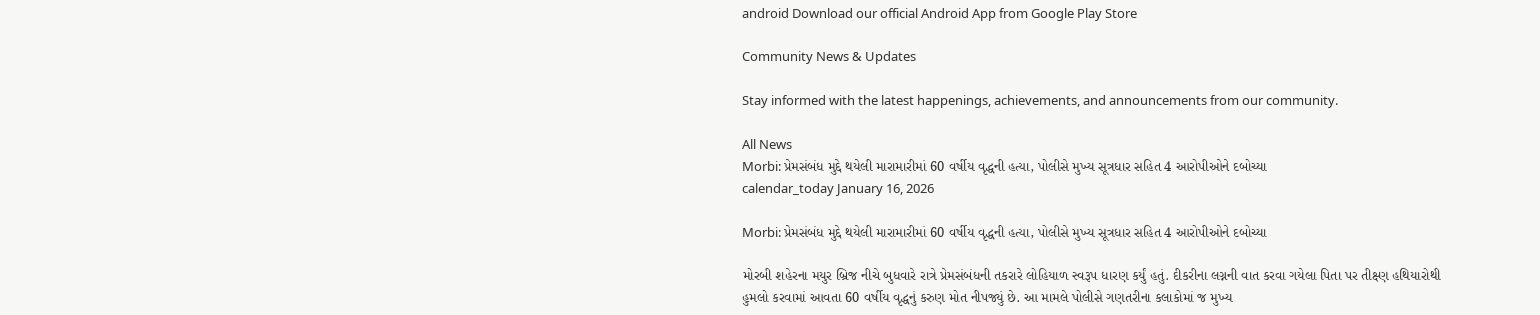android Download our official Android App from Google Play Store

Community News & Updates

Stay informed with the latest happenings, achievements, and announcements from our community.

All News
Morbi: પ્રેમસંબંધ મુદ્દે થયેલી મારામારીમાં 60 વર્ષીય વૃદ્ધની હત્યા, પોલીસે મુખ્ય સૂત્રધાર સહિત 4 આરોપીઓને દબોચ્યા
calendar_today January 16, 2026

Morbi: પ્રેમસંબંધ મુદ્દે થયેલી મારામારીમાં 60 વર્ષીય વૃદ્ધની હત્યા, પોલીસે મુખ્ય સૂત્રધાર સહિત 4 આરોપીઓને દબોચ્યા

મોરબી શહેરના મયુર બ્રિજ નીચે બુધવારે રાત્રે પ્રેમસંબંધની તકરારે લોહિયાળ સ્વરૂપ ધારણ કર્યું હતું. દીકરીના લગ્નની વાત કરવા ગયેલા પિતા પર તીક્ષ્ણ હથિયારોથી હુમલો કરવામાં આવતા 60 વર્ષીય વૃદ્ધનું કરુણ મોત નીપજ્યું છે. આ મામલે પોલીસે ગણતરીના કલાકોમાં જ મુખ્ય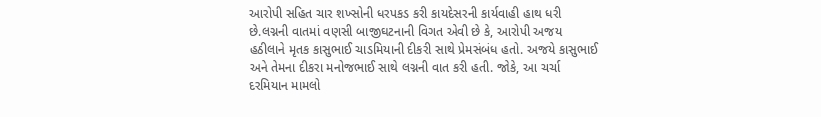આરોપી સહિત ચાર શખ્સોની ધરપકડ કરી કાયદેસરની કાર્યવાહી હાથ ધરી છે.લગ્નની વાતમાં વણસી બાજીઘટનાની વિગત એવી છે કે, આરોપી અજય હઠીલાને મૃતક કાસુભાઈ ચાડમિયાની દીકરી સાથે પ્રેમસંબંધ હતો. અજયે કાસુભાઈ અને તેમના દીકરા મનોજભાઈ સાથે લગ્નની વાત કરી હતી. જોકે, આ ચર્ચા દરમિયાન મામલો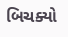બિચક્યો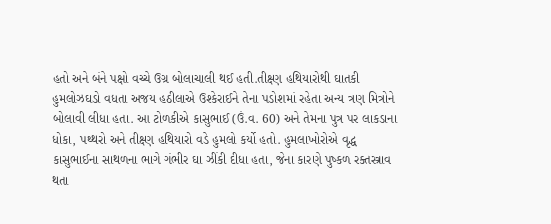હતો અને બંને પક્ષો વચ્ચે ઉગ્ર બોલાચાલી થઈ હતી.તીક્ષ્ણ હથિયારોથી ઘાતકી હુમલોઝઘડો વધતા અજય હઠીલાએ ઉશ્કેરાઈને તેના પડોશમાં રહેતા અન્ય ત્રણ મિત્રોને બોલાવી લીધા હતા. આ ટોળકીએ કાસુભાઈ (ઉં.વ. 60) અને તેમના પુત્ર પર લાકડાના ધોકા, પથ્થરો અને તીક્ષ્ણ હથિયારો વડે હુમલો કર્યો હતો. હુમલાખોરોએ વૃદ્ધ કાસુભાઈના સાથળના ભાગે ગંભીર ઘા ઝીંકી દીધા હતા, જેના કારણે પુષ્કળ રક્તસ્ત્રાવ થતા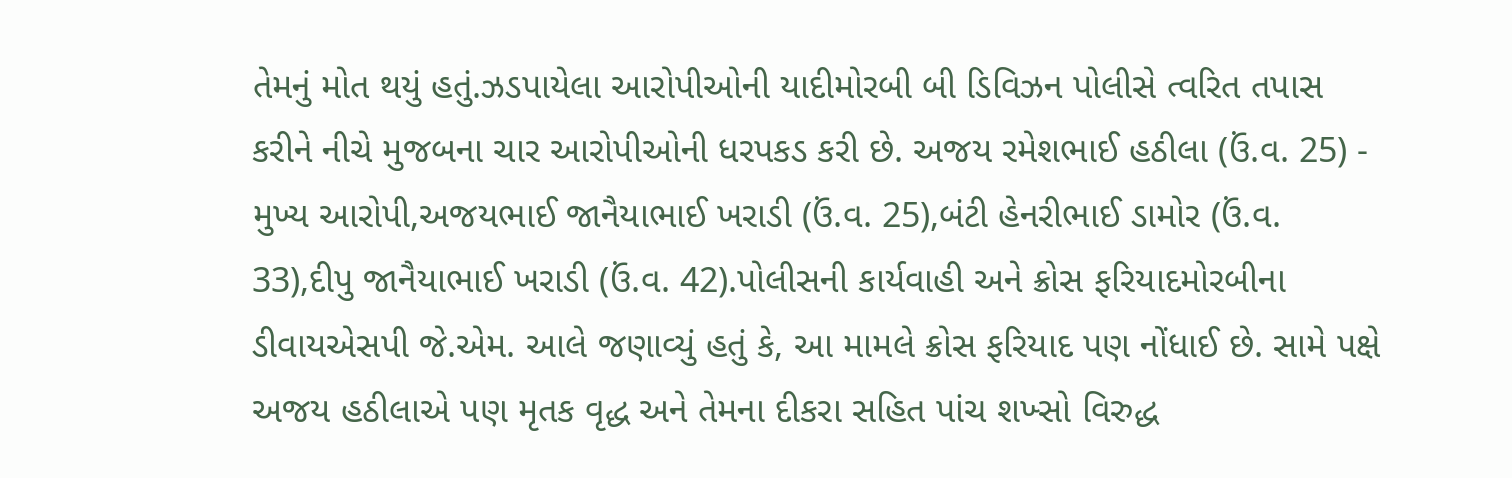તેમનું મોત થયું હતું.ઝડપાયેલા આરોપીઓની યાદીમોરબી બી ડિવિઝન પોલીસે ત્વરિત તપાસ કરીને નીચે મુજબના ચાર આરોપીઓની ધરપકડ કરી છે. અજય રમેશભાઈ હઠીલા (ઉં.વ. 25) - મુખ્ય આરોપી,અજયભાઈ જાનૈયાભાઈ ખરાડી (ઉં.વ. 25),બંટી હેનરીભાઈ ડામોર (ઉં.વ. 33),દીપુ જાનૈયાભાઈ ખરાડી (ઉં.વ. 42).પોલીસની કાર્યવાહી અને ક્રોસ ફરિયાદમોરબીના ડીવાયએસપી જે.એમ. આલે જણાવ્યું હતું કે, આ મામલે ક્રોસ ફરિયાદ પણ નોંધાઈ છે. સામે પક્ષે અજય હઠીલાએ પણ મૃતક વૃદ્ધ અને તેમના દીકરા સહિત પાંચ શખ્સો વિરુદ્ધ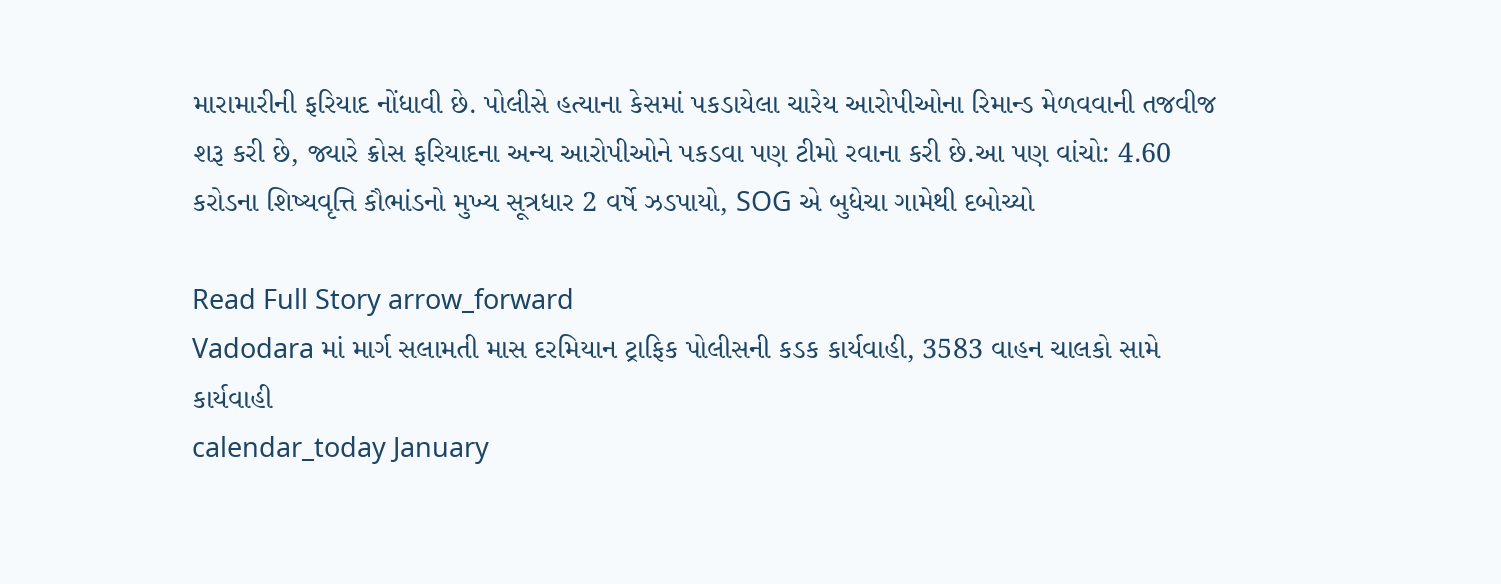મારામારીની ફરિયાદ નોંધાવી છે. પોલીસે હત્યાના કેસમાં પકડાયેલા ચારેય આરોપીઓના રિમાન્ડ મેળવવાની તજવીજ શરૂ કરી છે, જ્યારે ક્રોસ ફરિયાદના અન્ય આરોપીઓને પકડવા પણ ટીમો રવાના કરી છે.આ પણ વાંચો: 4.60 કરોડના શિષ્યવૃત્તિ કૌભાંડનો મુખ્ય સૂત્રધાર 2 વર્ષે ઝડપાયો, SOG એ બુધેચા ગામેથી દબોચ્યો

Read Full Story arrow_forward
Vadodara માં માર્ગ સલામતી માસ દરમિયાન ટ્રાફિક પોલીસની કડક કાર્યવાહી, 3583 વાહન ચાલકો સામે કાર્યવાહી
calendar_today January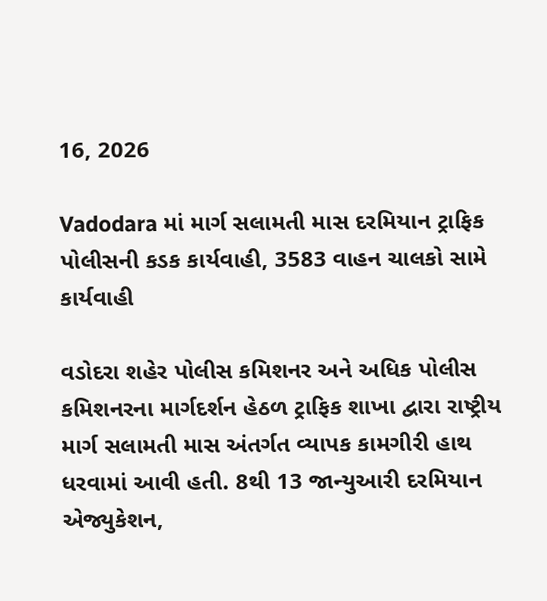16, 2026

Vadodara માં માર્ગ સલામતી માસ દરમિયાન ટ્રાફિક પોલીસની કડક કાર્યવાહી, 3583 વાહન ચાલકો સામે કાર્યવાહી

વડોદરા શહેર પોલીસ કમિશનર અને અધિક પોલીસ કમિશનરના માર્ગદર્શન હેઠળ ટ્રાફિક શાખા દ્વારા રાષ્ટ્રીય માર્ગ સલામતી માસ અંતર્ગત વ્યાપક કામગીરી હાથ ધરવામાં આવી હતી. 8થી 13 જાન્યુઆરી દરમિયાન એજ્યુકેશન,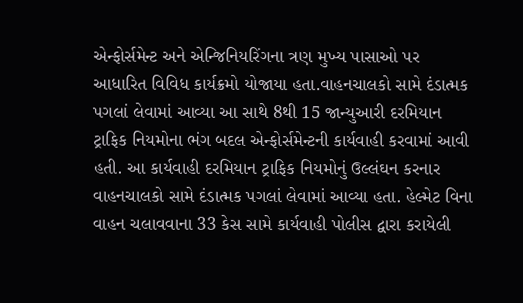એન્ફોર્સમેન્ટ અને એન્જિનિયરિંગના ત્રણ મુખ્ય પાસાઓ પર આધારિત વિવિધ કાર્યક્રમો યોજાયા હતા.વાહનચાલકો સામે દંડાત્મક પગલાં લેવામાં આવ્યા આ સાથે 8થી 15 જાન્યુઆરી દરમિયાન ટ્રાફિક નિયમોના ભંગ બદલ એન્ફોર્સમેન્ટની કાર્યવાહી કરવામાં આવી હતી. આ કાર્યવાહી દરમિયાન ટ્રાફિક નિયમોનું ઉલ્લંઘન કરનાર વાહનચાલકો સામે દંડાત્મક પગલાં લેવામાં આવ્યા હતા. હેલ્મેટ વિના વાહન ચલાવવાના 33 કેસ સામે કાર્યવાહી પોલીસ દ્વારા કરાયેલી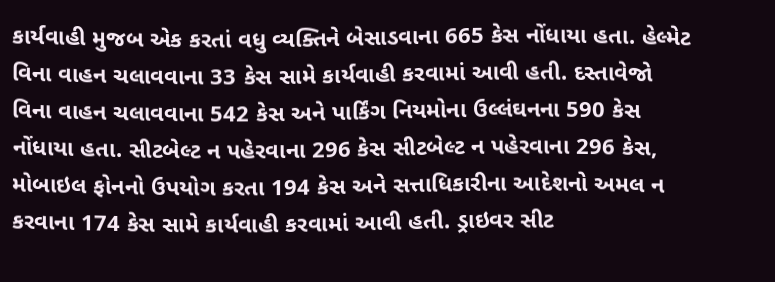કાર્યવાહી મુજબ એક કરતાં વધુ વ્યક્તિને બેસાડવાના 665 કેસ નોંધાયા હતા. હેલ્મેટ વિના વાહન ચલાવવાના 33 કેસ સામે કાર્યવાહી કરવામાં આવી હતી. દસ્તાવેજો વિના વાહન ચલાવવાના 542 કેસ અને પાર્કિંગ નિયમોના ઉલ્લંઘનના 590 કેસ નોંધાયા હતા. સીટબેલ્ટ ન પહેરવાના 296 કેસ સીટબેલ્ટ ન પહેરવાના 296 કેસ, મોબાઇલ ફોનનો ઉપયોગ કરતા 194 કેસ અને સત્તાધિકારીના આદેશનો અમલ ન કરવાના 174 કેસ સામે કાર્યવાહી કરવામાં આવી હતી. ડ્રાઇવર સીટ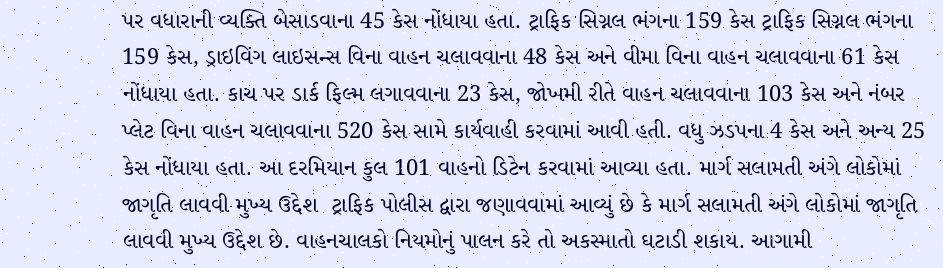પર વધારાની વ્યક્તિ બેસાડવાના 45 કેસ નોંધાયા હતા. ટ્રાફિક સિગ્નલ ભંગના 159 કેસ ટ્રાફિક સિગ્નલ ભંગના 159 કેસ, ડ્રાઇવિંગ લાઇસન્સ વિના વાહન ચલાવવાના 48 કેસ અને વીમા વિના વાહન ચલાવવાના 61 કેસ નોંધાયા હતા. કાચ પર ડાર્ક ફિલ્મ લગાવવાના 23 કેસ, જોખમી રીતે વાહન ચલાવવાના 103 કેસ અને નંબર પ્લેટ વિના વાહન ચલાવવાના 520 કેસ સામે કાર્યવાહી કરવામાં આવી હતી. વધુ ઝડપના 4 કેસ અને અન્ય 25 કેસ નોંધાયા હતા. આ દરમિયાન કુલ 101 વાહનો ડિટેન કરવામાં આવ્યા હતા. માર્ગ સલામતી અંગે લોકોમાં જાગૃતિ લાવવી મુખ્ય ઉદ્દેશ  ટ્રાફિક પોલીસ દ્વારા જણાવવામાં આવ્યું છે કે માર્ગ સલામતી અંગે લોકોમાં જાગૃતિ લાવવી મુખ્ય ઉદ્દેશ છે. વાહનચાલકો નિયમોનું પાલન કરે તો અકસ્માતો ઘટાડી શકાય. આગામી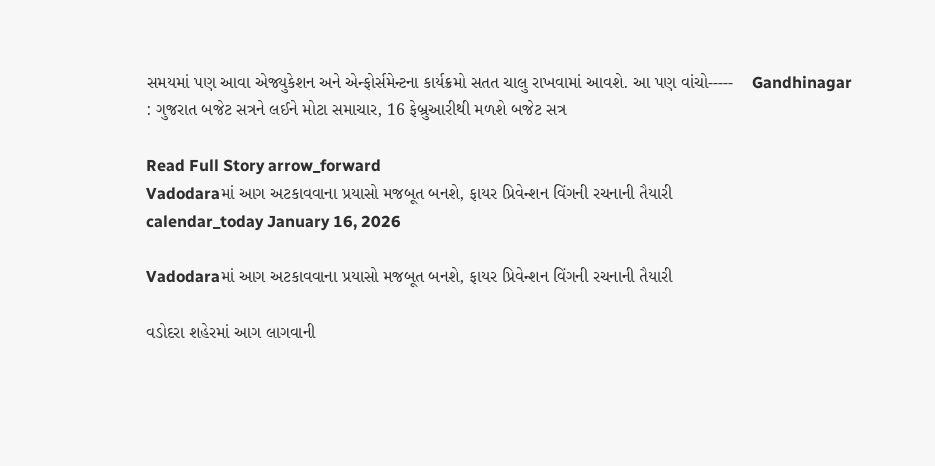સમયમાં પણ આવા એજ્યુકેશન અને એન્ફોર્સમેન્ટના કાર્યક્રમો સતત ચાલુ રાખવામાં આવશે. આ પણ વાંચો-----    Gandhinagar : ગુજરાત બજેટ સત્રને લઈને મોટા સમાચાર, 16 ફેબ્રુઆરીથી મળશે બજેટ સત્ર

Read Full Story arrow_forward
Vadodaraમાં આગ અટકાવવાના પ્રયાસો મજબૂત બનશે, ફાયર પ્રિવેન્શન વિંગની રચનાની તૈયારી
calendar_today January 16, 2026

Vadodaraમાં આગ અટકાવવાના પ્રયાસો મજબૂત બનશે, ફાયર પ્રિવેન્શન વિંગની રચનાની તૈયારી

વડોદરા શહેરમાં આગ લાગવાની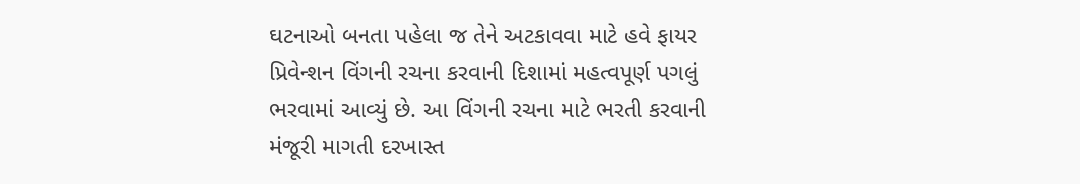ઘટનાઓ બનતા પહેલા જ તેને અટકાવવા માટે હવે ફાયર પ્રિવેન્શન વિંગની રચના કરવાની દિશામાં મહત્વપૂર્ણ પગલું ભરવામાં આવ્યું છે. આ વિંગની રચના માટે ભરતી કરવાની મંજૂરી માગતી દરખાસ્ત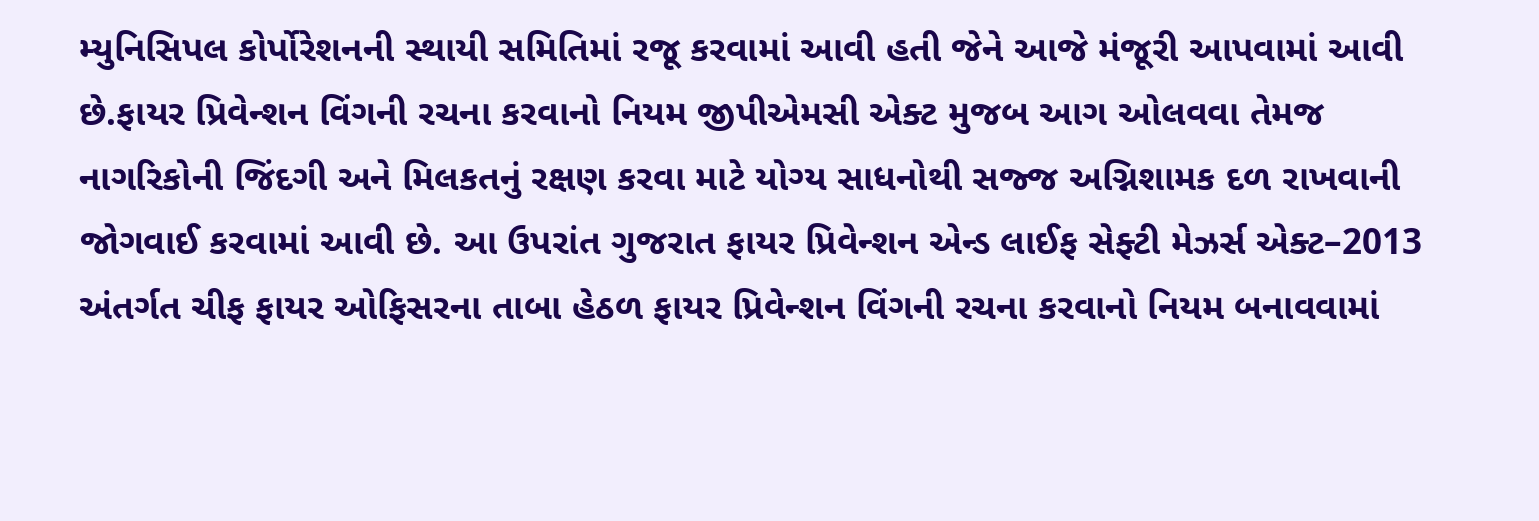મ્યુનિસિપલ કોર્પોરેશનની સ્થાયી સમિતિમાં રજૂ કરવામાં આવી હતી જેને આજે મંજૂરી આપવામાં આવી છે.ફાયર પ્રિવેન્શન વિંગની રચના કરવાનો નિયમ જીપીએમસી એક્ટ મુજબ આગ ઓલવવા તેમજ નાગરિકોની જિંદગી અને મિલકતનું રક્ષણ કરવા માટે યોગ્ય સાધનોથી સજ્જ અગ્નિશામક દળ રાખવાની જોગવાઈ કરવામાં આવી છે. આ ઉપરાંત ગુજરાત ફાયર પ્રિવેન્શન એન્ડ લાઈફ સેફ્ટી મેઝર્સ એક્ટ–2013 અંતર્ગત ચીફ ફાયર ઓફિસરના તાબા હેઠળ ફાયર પ્રિવેન્શન વિંગની રચના કરવાનો નિયમ બનાવવામાં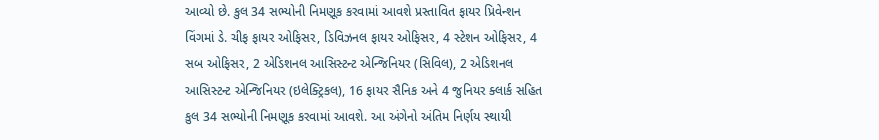આવ્યો છે. કુલ 34 સભ્યોની નિમણૂક કરવામાં આવશે પ્રસ્તાવિત ફાયર પ્રિવેન્શન વિંગમાં ડે. ચીફ ફાયર ઓફિસર, ડિવિઝનલ ફાયર ઓફિસર, 4 સ્ટેશન ઓફિસર, 4 સબ ઓફિસર, 2 એડિશનલ આસિસ્ટન્ટ એન્જિનિયર (સિવિલ), 2 એડિશનલ આસિસ્ટન્ટ એન્જિનિયર (ઇલેક્ટ્રિકલ), 16 ફાયર સૈનિક અને 4 જુનિયર ક્લાર્ક સહિત કુલ 34 સભ્યોની નિમણૂક કરવામાં આવશે. આ અંગેનો અંતિમ નિર્ણય સ્થાયી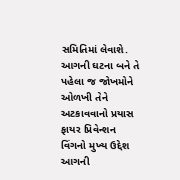સમિતિમાં લેવાશે. આગની ઘટના બને તે પહેલા જ જોખમોને ઓળખી તેને અટકાવવાનો પ્રયાસ ફાયર પ્રિવેન્શન વિંગનો મુખ્ય ઉદ્દેશ આગની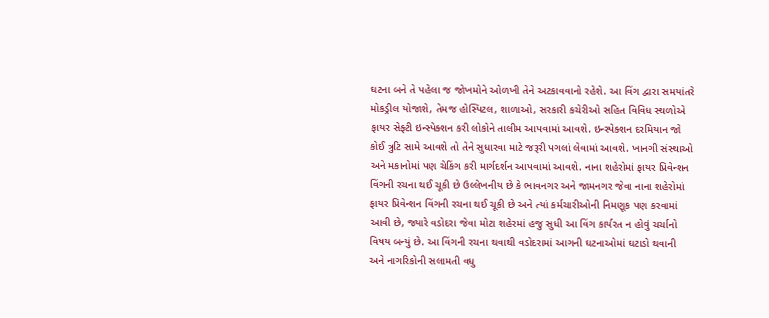ઘટના બને તે પહેલા જ જોખમોને ઓળખી તેને અટકાવવાનો રહેશે. આ વિંગ દ્વારા સમયાંતરે મોકડ્રીલ યોજાશે, તેમજ હોસ્પિટલ, શાળાઓ, સરકારી કચેરીઓ સહિત વિવિધ સ્થળોએ ફાયર સેફ્ટી ઇન્સ્પેક્શન કરી લોકોને તાલીમ આપવામાં આવશે. ઇન્સ્પેક્શન દરમિયાન જો કોઈ ત્રુટિ સામે આવશે તો તેને સુધારવા માટે જરૂરી પગલાં લેવામાં આવશે. ખાનગી સંસ્થાઓ અને મકાનોમાં પણ ચેકિંગ કરી માર્ગદર્શન આપવામાં આવશે. નાના શહેરોમાં ફાયર પ્રિવેન્શન વિંગની રચના થઈ ચૂકી છે ઉલ્લેખનીય છે કે ભાવનગર અને જામનગર જેવા નાના શહેરોમાં ફાયર પ્રિવેન્શન વિંગની રચના થઈ ચૂકી છે અને ત્યાં કર્મચારીઓની નિમણૂક પણ કરવામાં આવી છે, જ્યારે વડોદરા જેવા મોટા શહેરમાં હજુ સુધી આ વિંગ કાર્યરત ન હોવું ચર્ચાનો વિષય બન્યું છે. આ વિંગની રચના થવાથી વડોદરામાં આગની ઘટનાઓમાં ઘટાડો થવાની અને નાગરિકોની સલામતી વધુ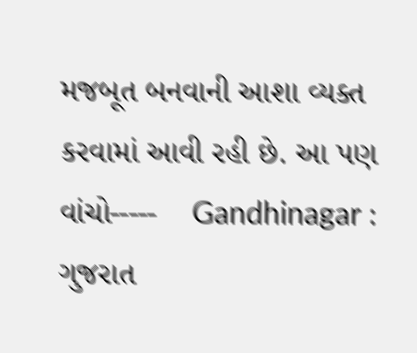મજબૂત બનવાની આશા વ્યક્ત કરવામાં આવી રહી છે. આ પણ વાંચો-----    Gandhinagar : ગુજરાત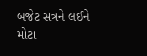બજેટ સત્રને લઈને મોટા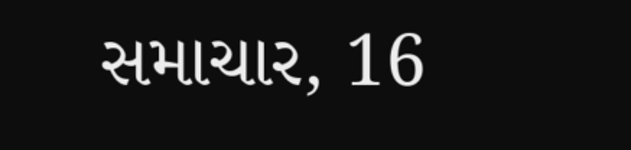સમાચાર, 16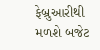ફેબ્રુઆરીથી મળશે બજેટ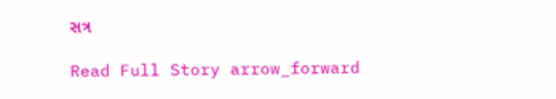સત્ર

Read Full Story arrow_forward